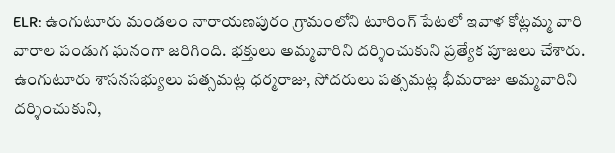ELR: ఉంగుటూరు మండలం నారాయణపురం గ్రామంలోని టూరింగ్ పేటలో ఇవాళ కోట్లమ్మ వారి వారాల పండుగ ఘనంగా జరిగింది. భక్తులు అమ్మవారిని దర్శించుకుని ప్రత్యేక పూజలు చేశారు. ఉంగుటూరు శాసనసభ్యులు పత్సమట్ల ధర్మరాజు, సోదరులు పత్సమట్ల భీమరాజు అమ్మవారిని దర్శించుకుని,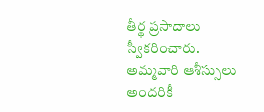తీర్థ ప్రసాదాలు స్వీకరించారు. అమ్మవారి ఆశీస్సులు అందరికీ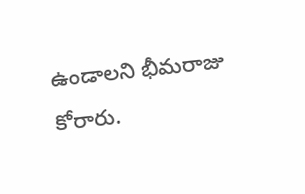ఉండాలని భీమరాజు కోరారు.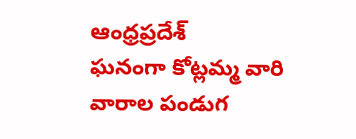ఆంధ్రప్రదేశ్
ఘనంగా కోట్లమ్మ వారి వారాల పండుగ